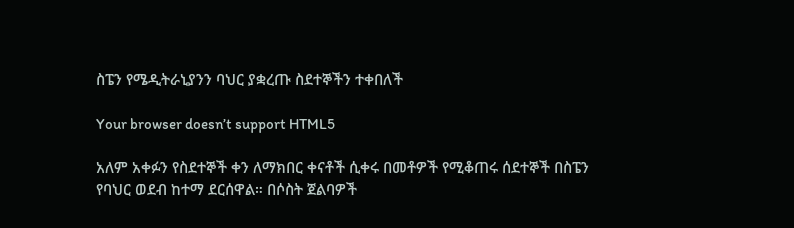ስፔን የሜዲትራኒያንን ባህር ያቋረጡ ስደተኞችን ተቀበለች

Your browser doesn’t support HTML5

አለም አቀፉን የስደተኞች ቀን ለማክበር ቀናቶች ሲቀሩ በመቶዎች የሚቆጠሩ ሰደተኞች በስፔን የባህር ወደብ ከተማ ደርሰዋል። በሶስት ጀልባዎች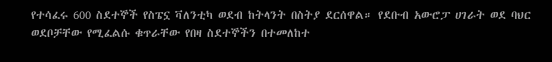የተሳፈሩ 600 ስደተኞች የስፔኗ ቫለንቲካ ወደብ ከትላንት በስትያ ደርሰዋል። የደቡብ አውሮፓ ሀገራት ወደ ባህር ወደቦቻቸው የሚፈልሱ ቁጥራቸው የበዛ ስደተኞችን በተመለከተ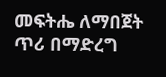መፍትሔ ለማበጀት ጥሪ በማድረግ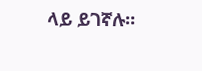ላይ ይገኛሉ።